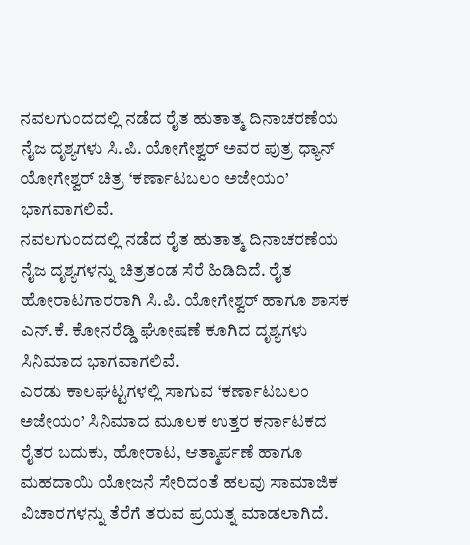ನವಲಗುಂದದಲ್ಲಿ ನಡೆದ ರೈತ ಹುತಾತ್ಮ ದಿನಾಚರಣೆಯ ನೈಜ ದೃಶ್ಯಗಳು ಸಿ.ಪಿ. ಯೋಗೇಶ್ವರ್ ಅವರ ಪುತ್ರ ಧ್ಯಾನ್ ಯೋಗೇಶ್ವರ್ ಚಿತ್ರ ‘ಕರ್ಣಾಟಬಲಂ ಅಜೇಯಂ’ ಭಾಗವಾಗಲಿವೆ.
ನವಲಗುಂದದಲ್ಲಿ ನಡೆದ ರೈತ ಹುತಾತ್ಮ ದಿನಾಚರಣೆಯ ನೈಜ ದೃಶ್ಯಗಳನ್ನು ಚಿತ್ರತಂಡ ಸೆರೆ ಹಿಡಿದಿದೆ. ರೈತ ಹೋರಾಟಗಾರರಾಗಿ ಸಿ.ಪಿ. ಯೋಗೇಶ್ವರ್ ಹಾಗೂ ಶಾಸಕ ಎನ್.ಕೆ. ಕೋನರೆಡ್ಡಿ ಘೋಷಣೆ ಕೂಗಿದ ದೃಶ್ಯಗಳು ಸಿನಿಮಾದ ಭಾಗವಾಗಲಿವೆ.
ಎರಡು ಕಾಲಘಟ್ಟಗಳಲ್ಲಿ ಸಾಗುವ ‘ಕರ್ಣಾಟಬಲಂ ಅಜೇಯಂ’ ಸಿನಿಮಾದ ಮೂಲಕ ಉತ್ತರ ಕರ್ನಾಟಕದ ರೈತರ ಬದುಕು, ಹೋರಾಟ, ಆತ್ಮಾರ್ಪಣೆ ಹಾಗೂ ಮಹದಾಯಿ ಯೋಜನೆ ಸೇರಿದಂತೆ ಹಲವು ಸಾಮಾಜಿಕ ವಿಚಾರಗಳನ್ನು ತೆರೆಗೆ ತರುವ ಪ್ರಯತ್ನ ಮಾಡಲಾಗಿದೆ.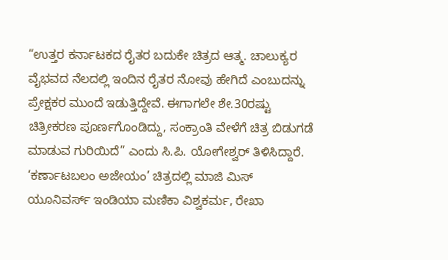“ಉತ್ತರ ಕರ್ನಾಟಕದ ರೈತರ ಬದುಕೇ ಚಿತ್ರದ ಆತ್ಮ. ಚಾಲುಕ್ಯರ ವೈಭವದ ನೆಲದಲ್ಲಿ ಇಂದಿನ ರೈತರ ನೋವು ಹೇಗಿದೆ ಎಂಬುದನ್ನು ಪ್ರೇಕ್ಷಕರ ಮುಂದೆ ಇಡುತ್ತಿದ್ದೇವೆ. ಈಗಾಗಲೇ ಶೇ.30ರಷ್ಟು ಚಿತ್ರೀಕರಣ ಪೂರ್ಣಗೊಂಡಿದ್ದು, ಸಂಕ್ರಾಂತಿ ವೇಳೆಗೆ ಚಿತ್ರ ಬಿಡುಗಡೆ ಮಾಡುವ ಗುರಿಯಿದೆ” ಎಂದು ಸಿ.ಪಿ. ಯೋಗೇಶ್ವರ್ ತಿಳಿಸಿದ್ದಾರೆ.
‘ಕರ್ಣಾಟಬಲಂ ಅಜೇಯಂ’ ಚಿತ್ರದಲ್ಲಿ ಮಾಜಿ ಮಿಸ್ ಯೂನಿವರ್ಸ್ ಇಂಡಿಯಾ ಮಣಿಕಾ ವಿಶ್ವಕರ್ಮ, ರೇಖಾ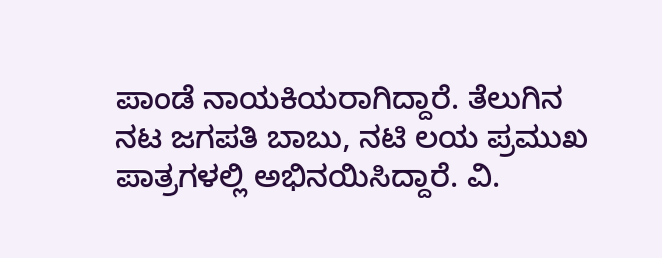ಪಾಂಡೆ ನಾಯಕಿಯರಾಗಿದ್ದಾರೆ. ತೆಲುಗಿನ ನಟ ಜಗಪತಿ ಬಾಬು, ನಟಿ ಲಯ ಪ್ರಮುಖ ಪಾತ್ರಗಳಲ್ಲಿ ಅಭಿನಯಿಸಿದ್ದಾರೆ. ವಿ.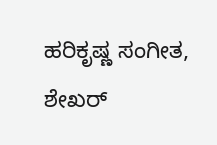ಹರಿಕೃಷ್ಣ ಸಂಗೀತ, ಶೇಖರ್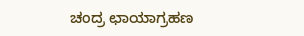ಚಂದ್ರ ಛಾಯಾಗ್ರಹಣ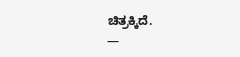ಚಿತ್ರಕ್ಕಿದೆ.
—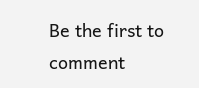Be the first to comment